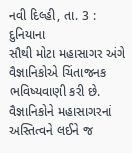નવી દિલ્હી, તા. 3 : દુનિયાના
સૌથી મોટા મહાસાગર અંગે વૈજ્ઞાનિકોએ ચિંતાજનક ભવિષ્યવાણી કરી છે. વૈજ્ઞાનિકોને મહાસાગરનાં
અસ્તિત્વને લઈને જ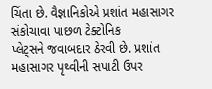ચિંતા છે. વૈજ્ઞાનિકોએ પ્રશાંત મહાસાગર સંકોચાવા પાછળ ટેક્ટોનિક
પ્લેટ્સને જવાબદાર ઠેરવી છે. પ્રશાંત મહાસાગર પૃથ્વીની સપાટી ઉપર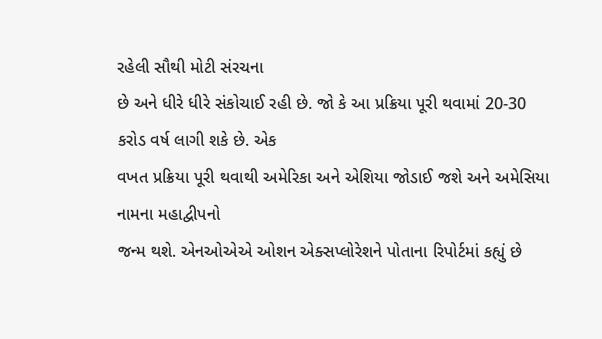રહેલી સૌથી મોટી સંરચના
છે અને ધીરે ધીરે સંકોચાઈ રહી છે. જો કે આ પ્રક્રિયા પૂરી થવામાં 20-30 કરોડ વર્ષ લાગી શકે છે. એક
વખત પ્રક્રિયા પૂરી થવાથી અમેરિકા અને એશિયા જોડાઈ જશે અને અમેસિયા નામના મહાદ્વીપનો
જન્મ થશે. એનઓએએ ઓશન એક્સપ્લોરેશને પોતાના રિપોર્ટમાં કહ્યું છે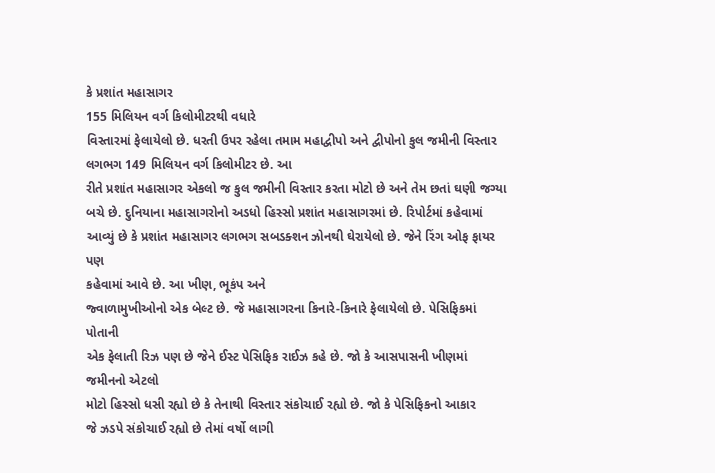કે પ્રશાંત મહાસાગર
155 મિલિયન વર્ગ કિલોમીટરથી વધારે
વિસ્તારમાં ફેલાયેલો છે. ધરતી ઉપર રહેલા તમામ મહાદ્વીપો અને દ્વીપોનો કુલ જમીની વિસ્તાર
લગભગ 149 મિલિયન વર્ગ કિલોમીટર છે. આ
રીતે પ્રશાંત મહાસાગર એકલો જ કુલ જમીની વિસ્તાર કરતા મોટો છે અને તેમ છતાં ઘણી જગ્યા
બચે છે. દુનિયાના મહાસાગરોનો અડધો હિસ્સો પ્રશાંત મહાસાગરમાં છે. રિપોર્ટમાં કહેવામાં
આવ્યું છે કે પ્રશાંત મહાસાગર લગભગ સબડક્શન ઝોનથી ઘેરાયેલો છે. જેને રિંગ ઓફ ફાયર પણ
કહેવામાં આવે છે. આ ખીણ, ભૂકંપ અને
જ્વાળામુખીઓનો એક બેલ્ટ છે. જે મહાસાગરના કિનારે-કિનારે ફેલાયેલો છે. પેસિફિકમાં પોતાની
એક ફેલાતી રિઝ પણ છે જેને ઈસ્ટ પેસિફિક રાઈઝ કહે છે. જો કે આસપાસની ખીણમાં જમીનનો એટલો
મોટો હિસ્સો ધસી રહ્યો છે કે તેનાથી વિસ્તાર સંકોચાઈ રહ્યો છે. જો કે પેસિફિકનો આકાર
જે ઝડપે સંકોચાઈ રહ્યો છે તેમાં વર્ષો લાગી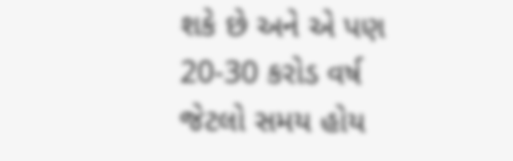શકે છે અને એ પણ 20-30 કરોડ વર્ષ જેટલો સમય હોય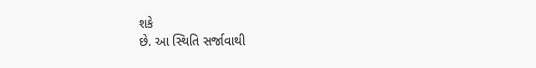શકે
છે. આ સ્થિતિ સર્જાવાથી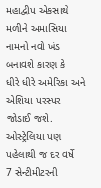મહાદ્વીપ એકસાથે મળીને અમાસિયા નામનો નવો ખંડ બનાવશે કારણ કે
ધીરે ધીરે અમેરિકા અને એશિયા પરસ્પર જોડાઈ જશે. ઓસ્ટ્રેલિયા પણ પહેલાથી જ દર વર્ષે
7 સેન્ટીમીટરની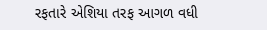રફતારે એશિયા તરફ આગળ વધી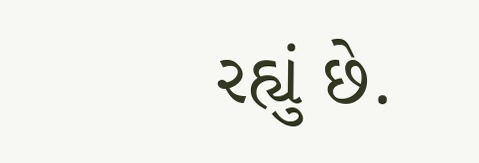રહ્યું છે.